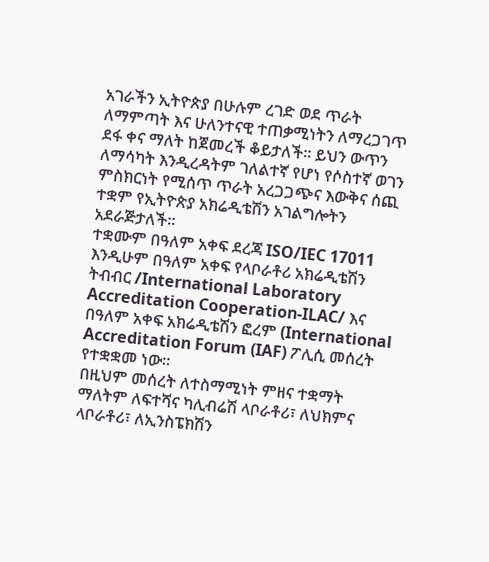አገራችን ኢትዮጵያ በሁሉም ረገድ ወደ ጥራት ለማምጣት እና ሁለንተናዊ ተጠቃሚነትን ለማረጋገጥ ደፋ ቀና ማለት ከጀመረች ቆይታለች። ይህን ውጥን ለማሳካት እንዲረዳትም ገለልተኛ የሆነ የሶስተኛ ወገን ምስክርነት የሚሰጥ ጥራት አረጋጋጭና እውቅና ሰጪ ተቋም የኢትዮጵያ አክሬዲቴሽን አገልግሎትን አደራጅታለች።
ተቋሙም በዓለም አቀፍ ደረጃ ISO/IEC 17011 እንዲሁም በዓለም አቀፍ የላቦራቶሪ አክሬዲቴሽን ትብብር /International Laboratory Accreditation Cooperation-ILAC/ እና በዓለም አቀፍ አክሬዲቴሽን ፎረም (International Accreditation Forum (IAF) ፖሊሲ መሰረት የተቋቋመ ነው።
በዚህም መሰረት ለተስማሚነት ምዘና ተቋማት ማለትም ለፍተሻና ካሊብሬሽ ላቦራቶሪ፣ ለህክምና ላቦራቶሪ፣ ለኢንስፔክሽን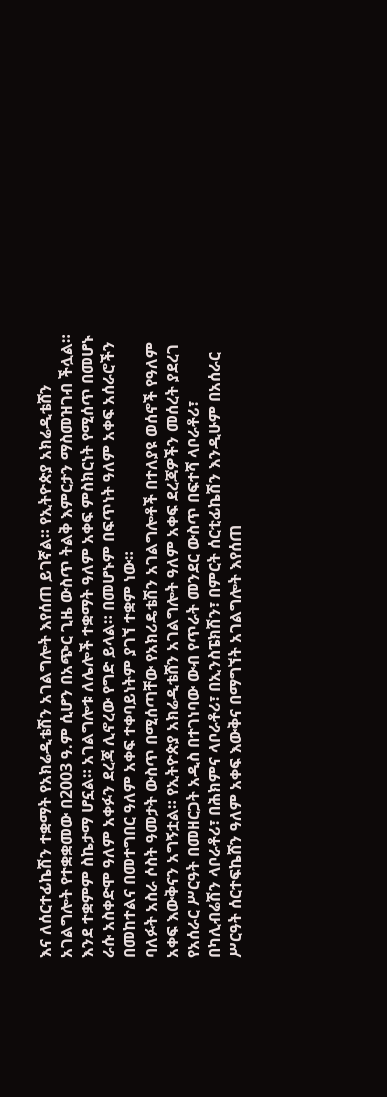እና ለሰርተፊኬሽን ተቋማት የአክሬዲቴሽን አገልግሎት እየሰጠ ይገኛል። የኢትዮጵያ አክሬዲቴሸን አገልግሎት የተቋቋመው በ2003 ዓ.ም ሲሆን በአጭር ጊዜ ውስጥ ትልቅ እምርታን ማስመዝገብ ችሏል። እንደ ተቋምም ስኬታማ ሆኗል። አገልግሎቱ ለሌሎች ተቋማት ዓለም አቀፍ ምስክርነት የሚሰጥ በመሆኑ ራሱ አስቀድሞ ዓለም አቀፉን ደረጃ ሊኖረው የግድ ይላል። በመሆኑም በፍጥነት ዓለም አቀፍ አሰራሮችን በመከተልና በመተግበር ዓለም አቀፍ ተቀባይነትም ያገኘ ተቋም ነው።
ባለፉት አስራ ሶስት ዓመታት ውስጥ በሚሰጣቸው የአክሪዴቴሽን አገልግሎቶች በተለያዩ ወሰኖች የዓለም አቀፍ እውቅናን አግኝቷል። የኢትዮጵያ አክሬዲቴሸን አገልግሎት ዓለም አቀፍ ደረጃዎችን መሰረት ያደረገ የአሰራር ሥርዓት በመዘርጋት አዲስ በተገነባው ውብ የጥራት መንደር ውስጥ በፍተሻ ላቦራቶሪ፣ በካሊብሬሽን ላቦራቶሪ፣ በሕክምና ላቦራቶሪ፣ በኢንስፔክሽን፣ በምርት ሰርቲፊኬሽን እንዲሁም በአሰራር ሥርዓት ሰርተፍኬሸን ዓለም አቀፍ እውቅና በማግኘት አገልግሎት እየሰጠ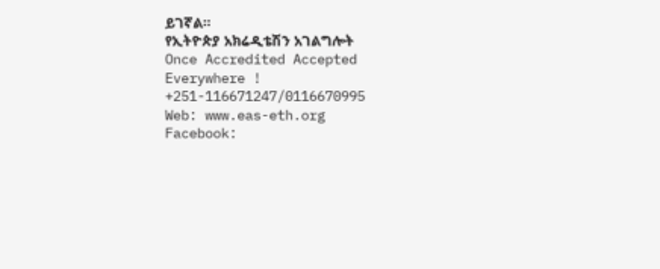ይገኛል።
የኢትዮጵያ አክሬዲቴሽን አገልግሎት
Once Accredited Accepted Everywhere !
+251-116671247/0116670995
Web: www.eas-eth.org
Facebook: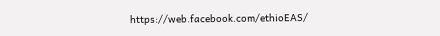https://web.facebook.com/ethioEAS/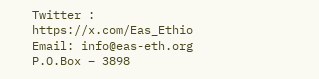Twitter : https://x.com/Eas_Ethio
Email: info@eas-eth.org
P.O.Box – 3898